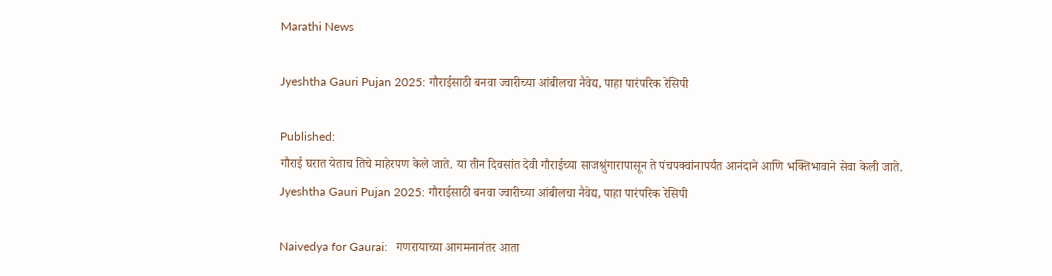Marathi News

Jyeshtha Gauri Pujan 2025: गौराईसाठी बनवा ज्वारीच्या आंबीलचा नैवेद्य, पाहा पारंपरिक रेसिपी

Published:
गौराई घरात येताच तिचे माहेरपण केले जाते. या तीन दिवसांत देवी गौराईच्या साजश्रुंगारापासून ते पंचपक्वांनापर्यंत आनंदाने आणि भक्तिभावाने सेवा केली जाते.
Jyeshtha Gauri Pujan 2025: गौराईसाठी बनवा ज्वारीच्या आंबीलचा नैवेद्य, पाहा पारंपरिक रेसिपी

Naivedya for Gaurai:   गणरायाच्या आगमनानंतर आता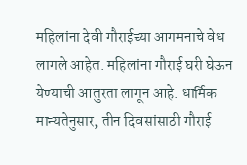महिलांना देवी गौराईच्या आगमनाचे वेध लागले आहेत. महिलांना गौराई घरी घेऊन येण्याची आतुरता लागून आहे. धार्मिक मान्यतेनुसार, तीन दिवसांसाठी गौराई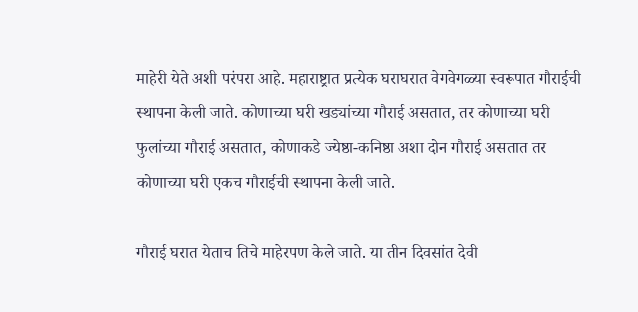माहेरी येते अशी परंपरा आहे. महाराष्ट्रात प्रत्येक घराघरात वेगवेगळ्या स्वरूपात गौराईची स्थापना केली जाते. कोणाच्या घरी खड्यांच्या गौराई असतात, तर कोणाच्या घरी फुलांच्या गौराई असतात, कोणाकडे ज्येष्ठा-कनिष्ठा अशा दोन गौराई असतात तर कोणाच्या घरी एकच गौराईची स्थापना केली जाते.

गौराई घरात येताच तिचे माहेरपण केले जाते. या तीन दिवसांत देवी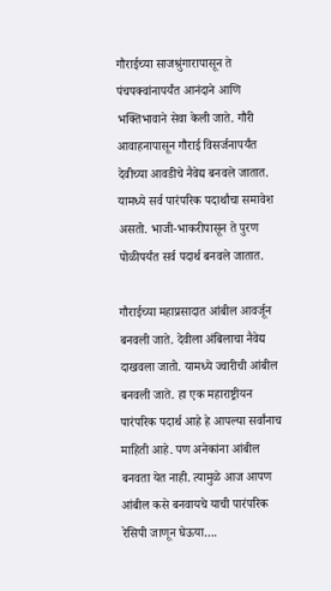गौराईच्या साजश्रुंगारापासून ते पंचपक्वांनापर्यंत आनंदाने आणि भक्तिभावाने सेवा केली जाते. गौरी आवाहनापासून गौराई विसर्जनापर्यंत देवीच्या आवडीचे नैवेद्य बनवले जातात. यामध्ये सर्व पारंपरिक पदार्थांचा समावेश असतो. भाजी-भाकरीपासून ते पुरण पोळीपर्यंत सर्व पदार्थ बनवले जातात.

गौराईच्या महाप्रसादात आंबील आवर्जून बनवली जाते. देवीला अंबिलाचा नैवेद्य दाखवला जातो. यामध्ये ज्वारीची आंबील बनवली जाते. हा एक महाराष्ट्रीयन पारंपरिक पदार्थ आहे हे आपल्या सर्वांनाच माहिती आहे. पण अनेकांना आंबील बनवता येत नाही. त्यामुळे आज आपण आंबील कसे बनवायचे याची पारंपरिक रेसिपी जाणून घेऊया….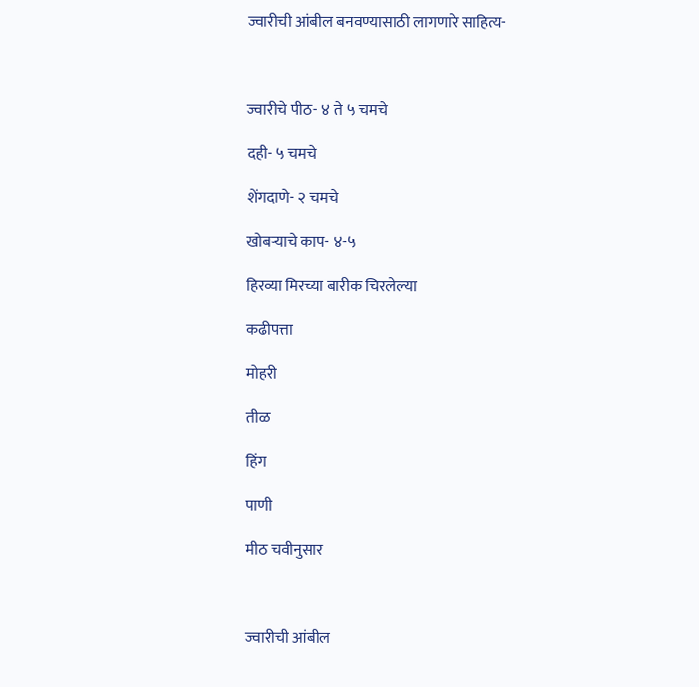ज्वारीची आंबील बनवण्यासाठी लागणारे साहित्य-



ज्वारीचे पीठ- ४ ते ५ चमचे

दही- ५ चमचे

शेंगदाणे- २ चमचे

खोबऱ्याचे काप- ४-५

हिरव्या मिरच्या बारीक चिरलेल्या

कढीपत्ता

मोहरी

तीळ

हिंग

पाणी

मीठ चवीनुसार



ज्वारीची आंबील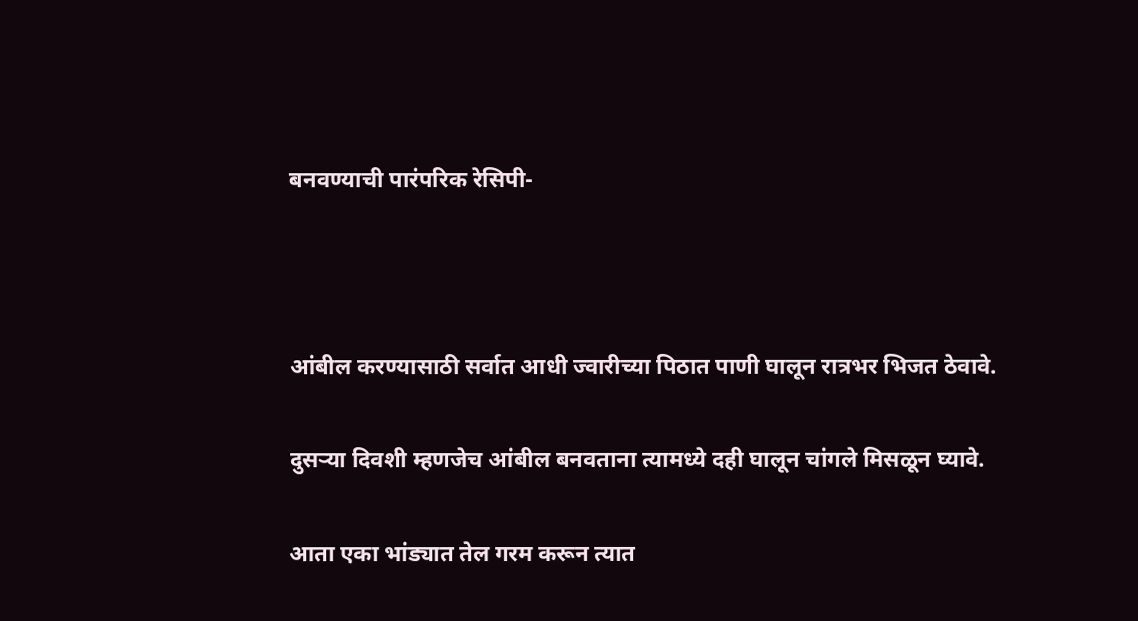बनवण्याची पारंपरिक रेसिपी-



आंबील करण्यासाठी सर्वात आधी ज्वारीच्या पिठात पाणी घालून रात्रभर भिजत ठेवावे.

दुसऱ्या दिवशी म्हणजेच आंबील बनवताना त्यामध्ये दही घालून चांगले मिसळून घ्यावे.

आता एका भांड्यात तेल गरम करून त्यात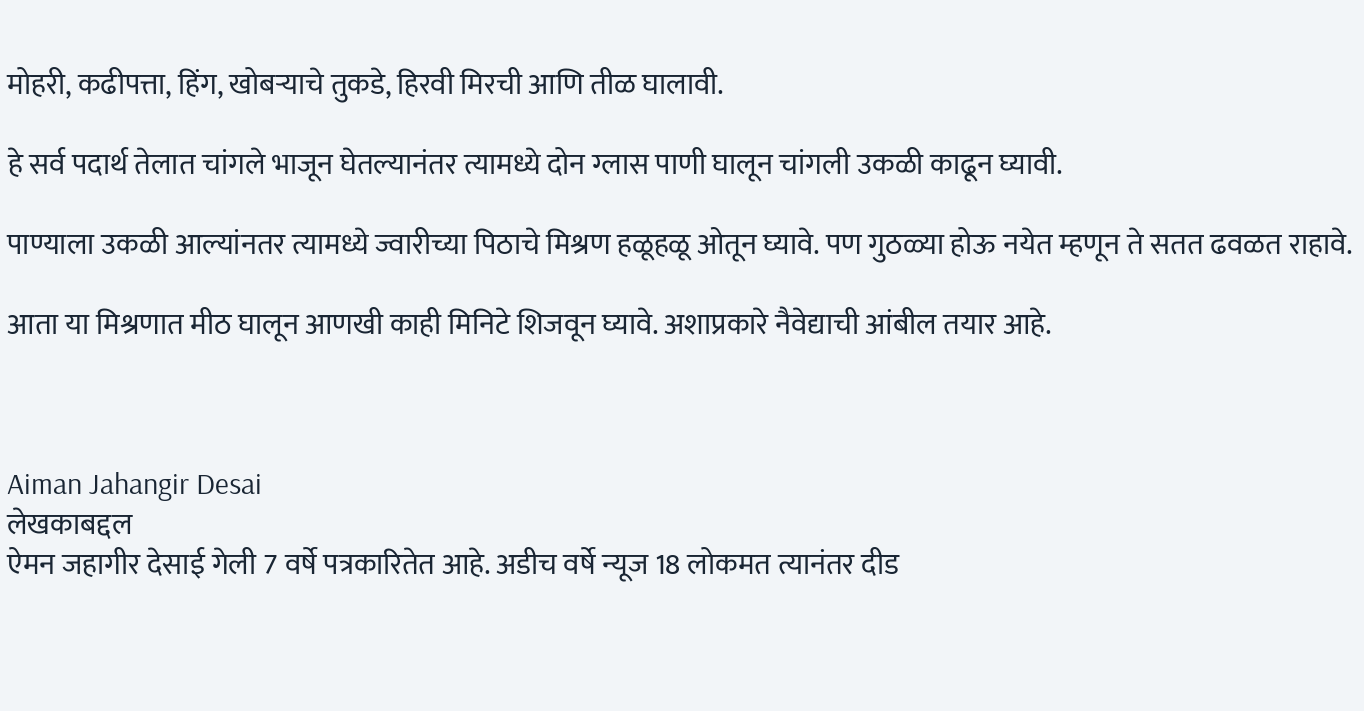मोहरी, कढीपत्ता, हिंग, खोबऱ्याचे तुकडे, हिरवी मिरची आणि तीळ घालावी.

हे सर्व पदार्थ तेलात चांगले भाजून घेतल्यानंतर त्यामध्ये दोन ग्लास पाणी घालून चांगली उकळी काढून घ्यावी.

पाण्याला उकळी आल्यांनतर त्यामध्ये ज्वारीच्या पिठाचे मिश्रण हळूहळू ओतून घ्यावे. पण गुठळ्या होऊ नयेत म्हणून ते सतत ढवळत राहावे.

आता या मिश्रणात मीठ घालून आणखी काही मिनिटे शिजवून घ्यावे. अशाप्रकारे नैवेद्याची आंबील तयार आहे.



Aiman Jahangir Desai
लेखकाबद्दल
ऐमन जहागीर देसाई गेली 7 वर्षे पत्रकारितेत आहे. अडीच वर्षे न्यूज 18 लोकमत त्यानंतर दीड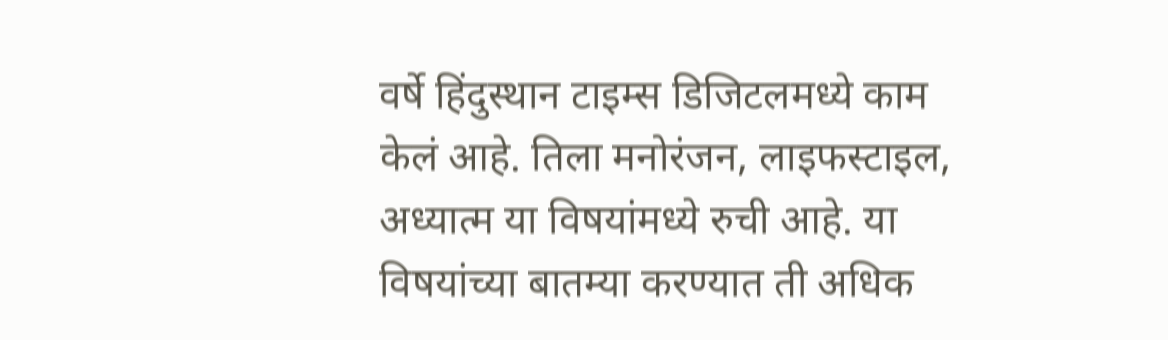वर्षे हिंदुस्थान टाइम्स डिजिटलमध्ये काम केलं आहे. तिला मनोरंजन, लाइफस्टाइल, अध्यात्म या विषयांमध्ये रुची आहे. या विषयांच्या बातम्या करण्यात ती अधिक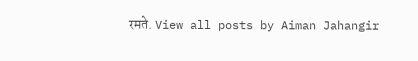रमते. View all posts by Aiman Jahangir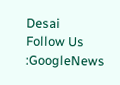Desai
Follow Us :GoogleNews